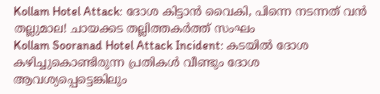Kollam Hotel Attack: ദോശ കിട്ടാൻ വൈകി, പിന്നെ നടന്നത് വൻ തല്ലുമാല! ചായക്കട തല്ലിത്തകർത്ത് സംഘം
Kollam Sooranad Hotel Attack Incident: കടയിൽ ദോശ കഴിച്ചുകൊണ്ടിരുന്ന പ്രതികൾ വീണ്ടും ദോശ ആവശ്യപ്പെട്ടെങ്കിലും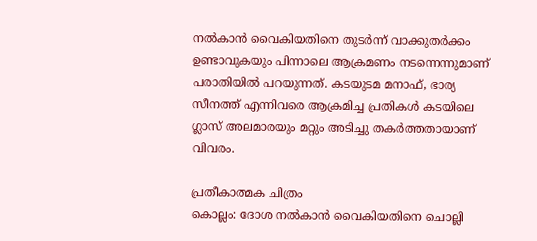നൽകാൻ വൈകിയതിനെ തുടർന്ന് വാക്കുതർക്കം ഉണ്ടാവുകയും പിന്നാലെ ആക്രമണം നടന്നെന്നുമാണ് പരാതിയിൽ പറയുന്നത്. കടയുടമ മനാഫ്, ഭാര്യ സീനത്ത് എന്നിവരെ ആക്രമിച്ച പ്രതികൾ കടയിലെ ഗ്ലാസ് അലമാരയും മറ്റും അടിച്ചു തകർത്തതായാണ് വിവരം.

പ്രതീകാത്മക ചിത്രം
കൊല്ലം: ദോശ നൽകാൻ വൈകിയതിനെ ചൊല്ലി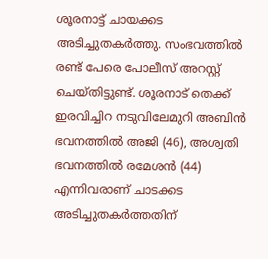ശൂരനാട്ട് ചായക്കട അടിച്ചുതകർത്തു. സംഭവത്തിൽ രണ്ട് പേരെ പോലീസ് അറസ്റ്റ് ചെയ്തിട്ടുണ്ട്. ശൂരനാട് തെക്ക് ഇരവിച്ചിറ നടുവിലേമുറി അബിൻ ഭവനത്തിൽ അജി (46), അശ്വതി ഭവനത്തിൽ രമേശൻ (44) എന്നിവരാണ് ചാടക്കട അടിച്ചുതകർത്തതിന്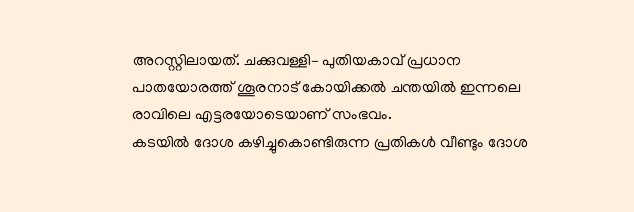അറസ്റ്റിലായത്. ചക്കുവള്ളി– പുതിയകാവ് പ്രധാന പാതയോരത്ത് ശൂരനാട് കോയിക്കൽ ചന്തയിൽ ഇന്നലെ രാവിലെ എട്ടരയോടെയാണ് സംഭവം.
കടയിൽ ദോശ കഴിച്ചുകൊണ്ടിരുന്ന പ്രതികൾ വീണ്ടും ദോശ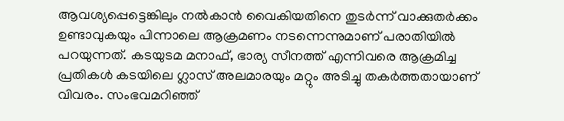ആവശ്യപ്പെട്ടെങ്കിലും നൽകാൻ വൈകിയതിനെ തുടർന്ന് വാക്കുതർക്കം ഉണ്ടാവുകയും പിന്നാലെ ആക്രമണം നടന്നെന്നുമാണ് പരാതിയിൽ പറയുന്നത്. കടയുടമ മനാഫ്, ഭാര്യ സീനത്ത് എന്നിവരെ ആക്രമിച്ച പ്രതികൾ കടയിലെ ഗ്ലാസ് അലമാരയും മറ്റും അടിച്ചു തകർത്തതായാണ് വിവരം. സംഭവമറിഞ്ഞ്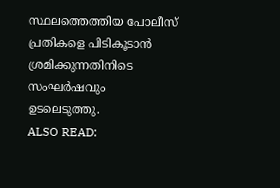സ്ഥലത്തെത്തിയ പോലീസ് പ്രതികളെ പിടികൂടാൻ ശ്രമിക്കുന്നതിനിടെ സംഘർഷവും ഉടലെടുത്തു.
ALSO READ: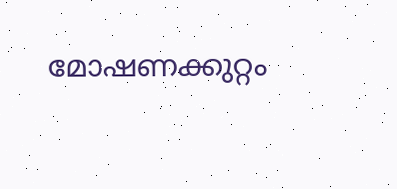മോഷണക്കുറ്റം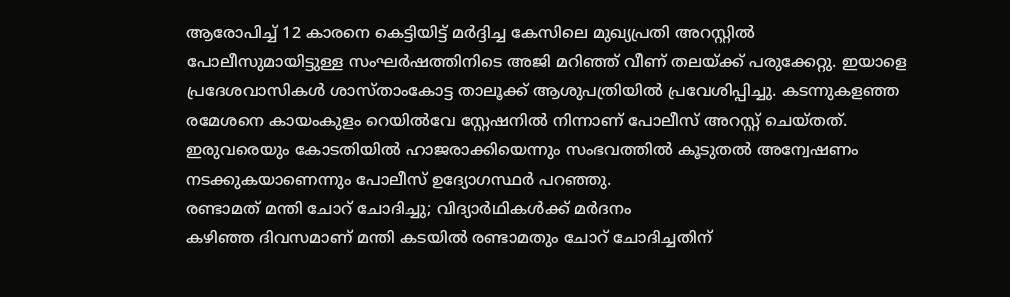ആരോപിച്ച് 12 കാരനെ കെട്ടിയിട്ട് മർദ്ദിച്ച കേസിലെ മുഖ്യപ്രതി അറസ്റ്റിൽ
പോലീസുമായിട്ടുള്ള സംഘർഷത്തിനിടെ അജി മറിഞ്ഞ് വീണ് തലയ്ക്ക് പരുക്കേറ്റു. ഇയാളെ പ്രദേശവാസികൾ ശാസ്താംകോട്ട താലൂക്ക് ആശുപത്രിയിൽ പ്രവേശിപ്പിച്ചു. കടന്നുകളഞ്ഞ രമേശനെ കായംകുളം റെയിൽവേ സ്റ്റേഷനിൽ നിന്നാണ് പോലീസ് അറസ്റ്റ് ചെയ്തത്. ഇരുവരെയും കോടതിയിൽ ഹാജരാക്കിയെന്നും സംഭവത്തിൽ കൂടുതൽ അന്വേഷണം നടക്കുകയാണെന്നും പോലീസ് ഉദ്യോഗസ്ഥർ പറഞ്ഞു.
രണ്ടാമത് മന്തി ചോറ് ചോദിച്ചു; വിദ്യാർഥികൾക്ക് മർദനം
കഴിഞ്ഞ ദിവസമാണ് മന്തി കടയിൽ രണ്ടാമതും ചോറ് ചോദിച്ചതിന്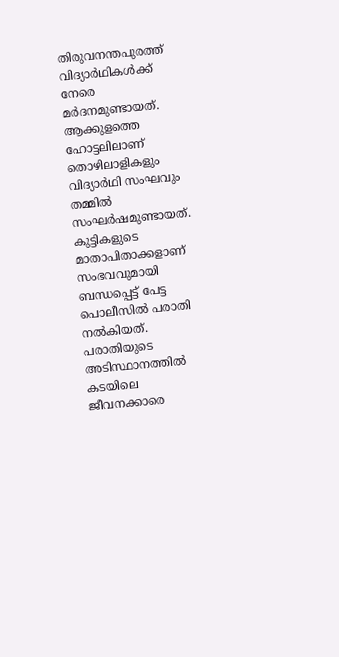തിരുവനന്തപുരത്ത് വിദ്യാർഥികൾക്ക് നേരെ മർദനമുണ്ടായത്. ആക്കുളത്തെ ഹോട്ടലിലാണ് തൊഴിലാളികളും വിദ്യാർഥി സംഘവും തമ്മിൽ സംഘർഷമുണ്ടായത്. കുട്ടികളുടെ മാതാപിതാക്കളാണ് സംഭവവുമായി ബന്ധപ്പെട്ട് പേട്ട പൊലീസിൽ പരാതി നൽകിയത്. പരാതിയുടെ അടിസ്ഥാനത്തിൽ കടയിലെ ജീവനക്കാരെ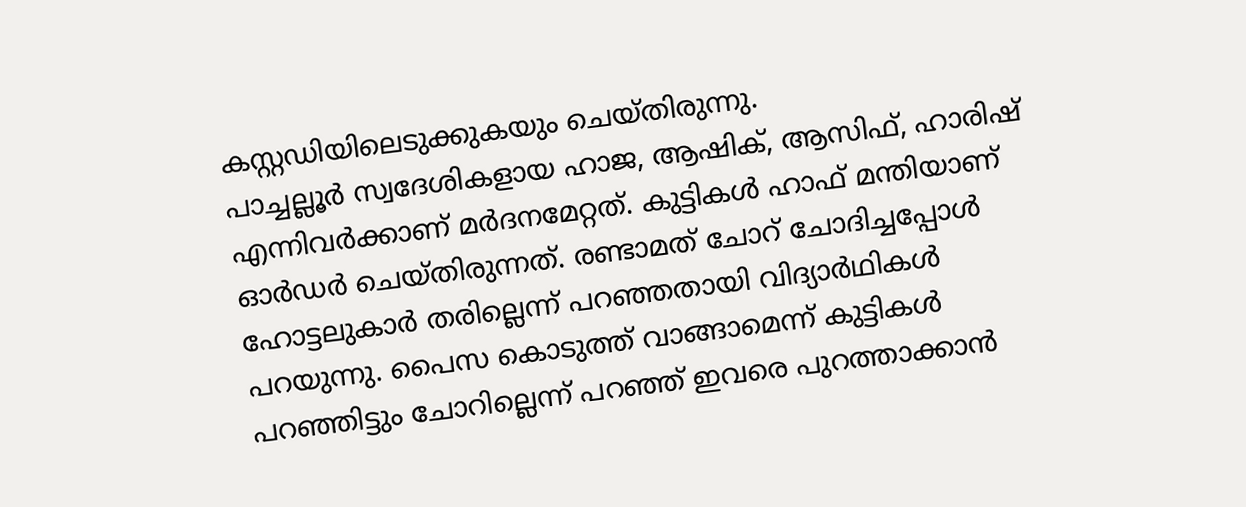കസ്റ്റഡിയിലെടുക്കുകയും ചെയ്തിരുന്നു.
പാച്ചല്ലൂർ സ്വദേശികളായ ഹാജ, ആഷിക്, ആസിഫ്, ഹാരിഷ് എന്നിവർക്കാണ് മർദനമേറ്റത്. കുട്ടികൾ ഹാഫ് മന്തിയാണ് ഓർഡർ ചെയ്തിരുന്നത്. രണ്ടാമത് ചോറ് ചോദിച്ചപ്പോൾ ഹോട്ടലുകാർ തരില്ലെന്ന് പറഞ്ഞതായി വിദ്യാർഥികൾ പറയുന്നു. പൈസ കൊടുത്ത് വാങ്ങാമെന്ന് കുട്ടികൾ പറഞ്ഞിട്ടും ചോറില്ലെന്ന് പറഞ്ഞ് ഇവരെ പുറത്താക്കാൻ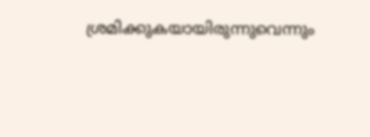ശ്രമിക്കുകയായിരുന്നുവെന്നും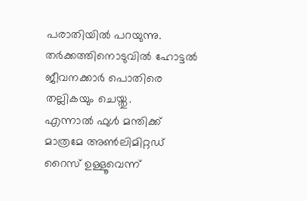പരാതിയിൽ പറയുന്നു. തർക്കത്തിനൊടുവിൽ ഹോട്ടൽ ജീവനക്കാർ പൊതിരെ തല്ലികയും ചെയ്തു.
എന്നാൽ ഫുൾ മന്തിക്ക് മാത്രമേ അൺലിമിറ്റഡ് റൈസ് ഉള്ളൂവെന്ന്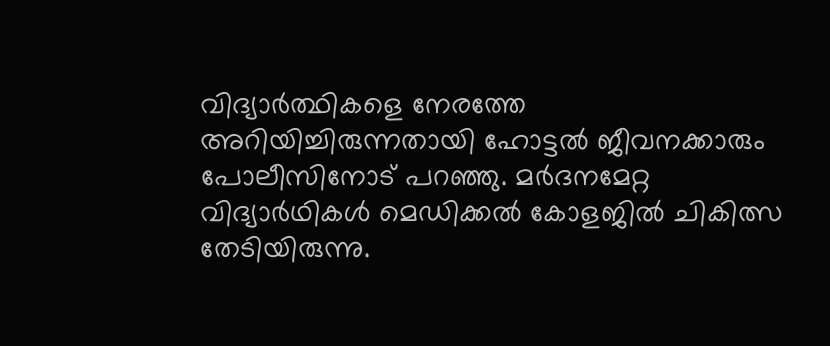വിദ്യാർത്ഥികളെ നേരത്തേ അറിയിച്ചിരുന്നതായി ഹോട്ടൽ ജീവനക്കാരും പോലീസിനോട് പറഞ്ഞു. മർദനമേറ്റ വിദ്യാർഥികൾ മെഡിക്കൽ കോളജിൽ ചികിത്സ തേടിയിരുന്നു.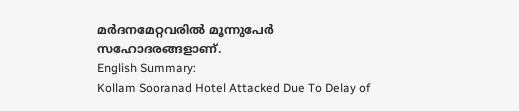മർദനമേറ്റവരിൽ മൂന്നുപേർ സഹോദരങ്ങളാണ്.
English Summary:
Kollam Sooranad Hotel Attacked Due To Delay of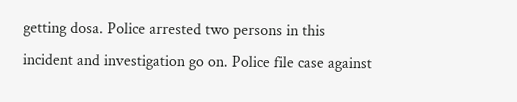getting dosa. Police arrested two persons in this incident and investigation go on. Police file case against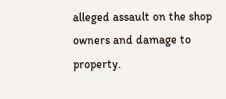alleged assault on the shop owners and damage to property.